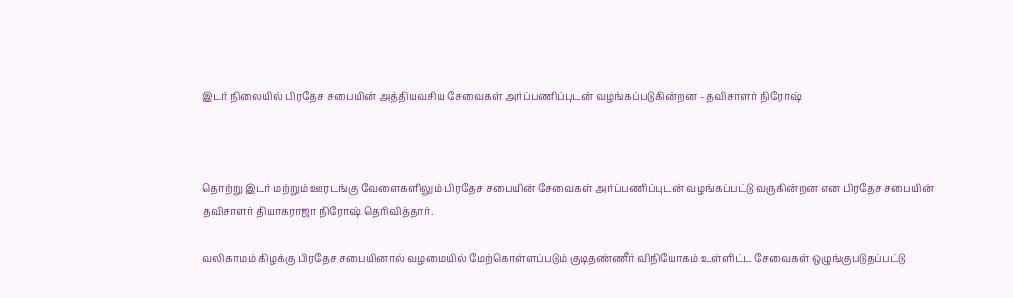இடர் நிலையில் பிரதேச சபையின் அத்தியவசிய சேவைகள் அர்ப்பணிப்புடன் வழங்கப்படுகின்றன - தவிசாளர் நிரோஷ்



தொற்று இடர் மற்றும் ஊரடங்கு வேளைகளிலும் பிரதேச சபையின் சேவைகள் அர்ப்பணிப்புடன் வழங்கப்பட்டு வருகின்றன என பிரதேச சபையின் தவிசாளர் தியாகராஜா நிரோஷ் தெரிவித்தார்.

வலிகாமம் கிழக்கு பிரதேச சபையினால் வழமையில் மேற்கொள்ளப்படும் குடிதண்ணீர் விநியோகம் உள்ளிட்ட சேவைகள் ஒழுங்குபடுதப்பட்டு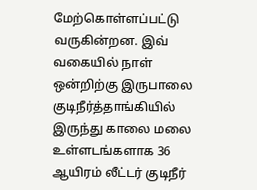மேற்கொள்ளப்பட்டு வருகின்றன. இவ் வகையில் நாள் ஒன்றிற்கு இருபாலை குடிநீர்த்தாங்கியில் இருந்து காலை மலை உள்ளடங்களாக 36 ஆயிரம் லீட்டர் குடிநீர்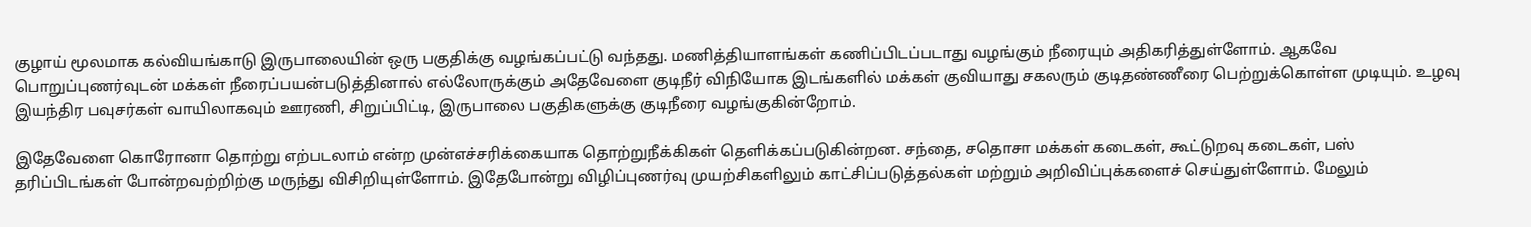குழாய் மூலமாக கல்வியங்காடு இருபாலையின் ஒரு பகுதிக்கு வழங்கப்பட்டு வந்தது. மணித்தியாளங்கள் கணிப்பிடப்படாது வழங்கும் நீரையும் அதிகரித்துள்ளோம். ஆகவே பொறுப்புணர்வுடன் மக்கள் நீரைப்பயன்படுத்தினால் எல்லோருக்கும் அதேவேளை குடிநீர் விநியோக இடங்களில் மக்கள் குவியாது சகலரும் குடிதண்ணீரை பெற்றுக்கொள்ள முடியும். உழவு இயந்திர பவுசர்கள் வாயிலாகவும் ஊரணி, சிறுப்பிட்டி, இருபாலை பகுதிகளுக்கு குடிநீரை வழங்குகின்றோம்.

இதேவேளை கொரோனா தொற்று எற்படலாம் என்ற முன்எச்சரிக்கையாக தொற்றுநீக்கிகள் தெளிக்கப்படுகின்றன. சந்தை, சதொசா மக்கள் கடைகள், கூட்டுறவு கடைகள், பஸ் தரிப்பிடங்கள் போன்றவற்றிற்கு மருந்து விசிறியுள்ளோம். இதேபோன்று விழிப்புணர்வு முயற்சிகளிலும் காட்சிப்படுத்தல்கள் மற்றும் அறிவிப்புக்களைச் செய்துள்ளோம். மேலும்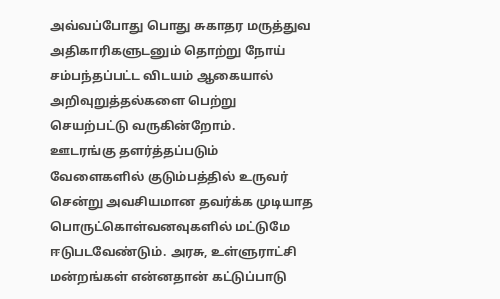அவ்வப்போது பொது சுகாதர மருத்துவ அதிகாரிகளுடனும் தொற்று நோய் சம்பந்தப்பட்ட விடயம் ஆகையால் அறிவுறுத்தல்களை பெற்று செயற்பட்டு வருகின்றோம்.
ஊடரங்கு தளர்த்தப்படும் வேளைகளில் குடும்பத்தில் உருவர் சென்று அவசியமான தவர்க்க முடியாத பொருட்கொள்வனவுகளில் மட்டுமே ஈடுபடவேண்டும். அரசு, உள்ளுராட்சி மன்றங்கள் என்னதான் கட்டுப்பாடு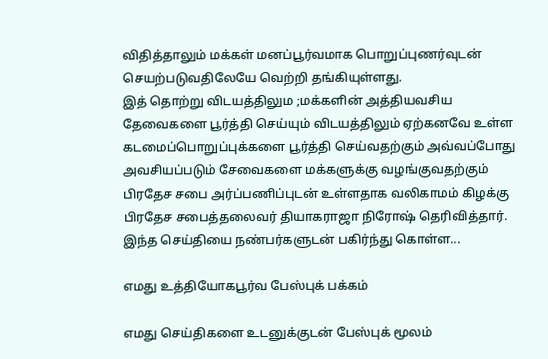விதித்தாலும் மக்கள் மனப்பூர்வமாக பொறுப்புணர்வுடன் செயற்படுவதிலேயே வெற்றி தங்கியுள்ளது.
இத் தொற்று விடயத்திலும ;மக்களின் அத்தியவசிய தேவைகளை பூர்த்தி செய்யும் விடயத்திலும் ஏற்கனவே உள்ள கடமைப்பொறுப்புக்களை பூர்த்தி செய்வதற்கும் அவ்வப்போது அவசியப்படும் சேவைகளை மக்களுக்கு வழங்குவதற்கும் பிரதேச சபை அர்ப்பணிப்புடன் உள்ளதாக வலிகாமம் கிழக்கு பிரதேச சபைத்தலைவர் தியாகராஜா நிரோஷ் தெரிவித்தார்.
இந்த செய்தியை நண்பர்களுடன் பகிர்ந்து கொள்ள...

எமது உத்தியோகபூர்வ பேஸ்புக் பக்கம்

எமது செய்திகளை உடனுக்குடன் பேஸ்புக் மூலம்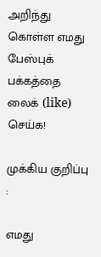அறிந்து கொள்ள எமது பேஸ்புக் பக்கத்தை லைக் (like) செய்க!

முக்கிய குறிப்பு :

எமது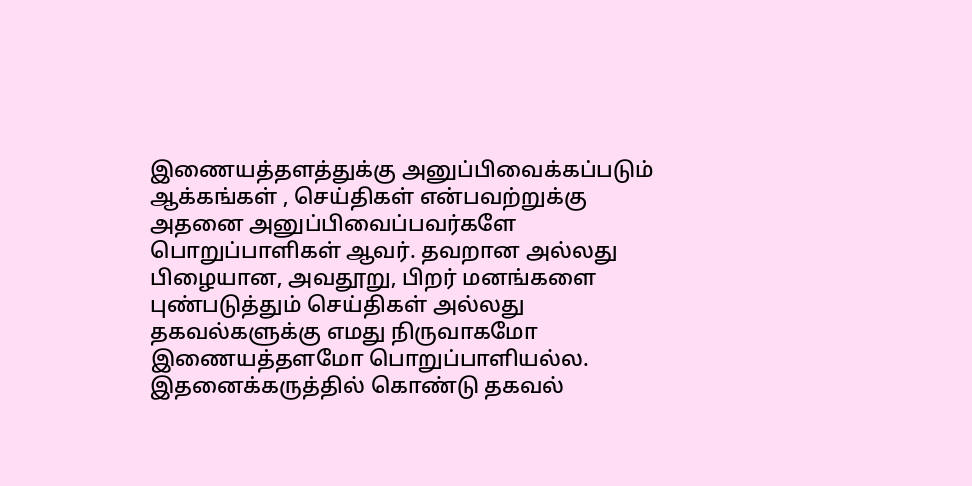இணையத்தளத்துக்கு அனுப்பிவைக்கப்படும் ஆக்கங்கள் , செய்திகள் என்பவற்றுக்கு அதனை அனுப்பிவைப்பவர்களே பொறுப்பாளிகள் ஆவர். தவறான அல்லது பிழையான, அவதூறு, பிறர் மனங்களை புண்படுத்தும் செய்திகள் அல்லது தகவல்களுக்கு எமது நிருவாகமோ இணையத்தளமோ பொறுப்பாளியல்ல. இதனைக்கருத்தில் கொண்டு தகவல்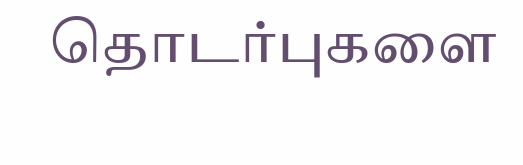தொடர்புகளை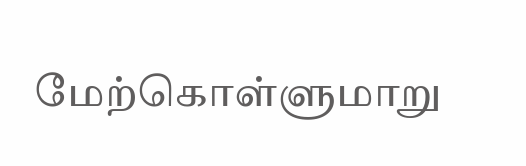மேற்கொள்ளுமாறு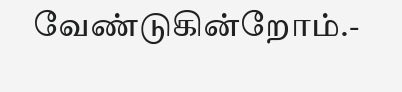வேண்டுகின்றோம்.-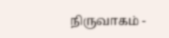நிருவாகம் -